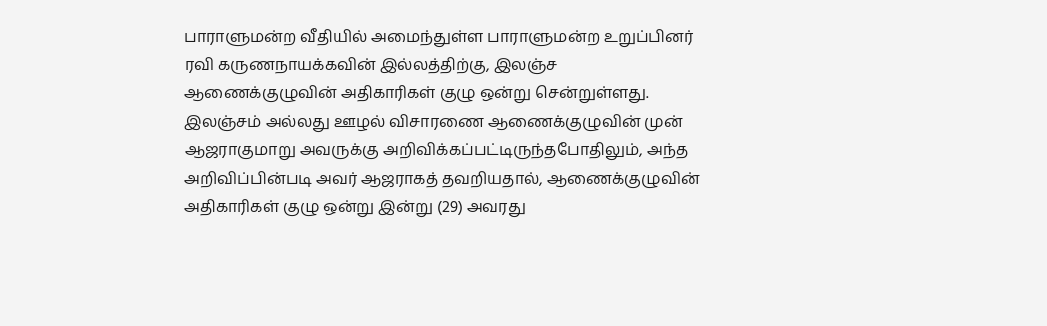பாராளுமன்ற வீதியில் அமைந்துள்ள பாராளுமன்ற உறுப்பினர் ரவி கருணநாயக்கவின் இல்லத்திற்கு, இலஞ்ச ஆணைக்குழுவின் அதிகாரிகள் குழு ஒன்று சென்றுள்ளது.
இலஞ்சம் அல்லது ஊழல் விசாரணை ஆணைக்குழுவின் முன் ஆஜராகுமாறு அவருக்கு அறிவிக்கப்பட்டிருந்தபோதிலும், அந்த அறிவிப்பின்படி அவர் ஆஜராகத் தவறியதால், ஆணைக்குழுவின் அதிகாரிகள் குழு ஒன்று இன்று (29) அவரது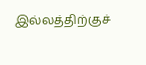இல்லத்திற்குச்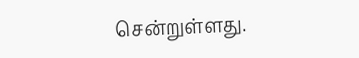சென்றுள்ளது.